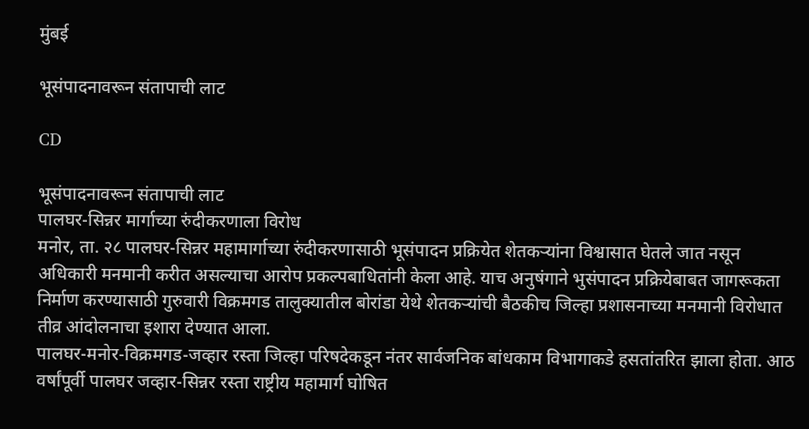मुंबई

भूसंपादनावरून संतापाची लाट

CD

भूसंपादनावरून संतापाची लाट
पालघर-सिन्नर मार्गाच्या रुंदीकरणाला विरोध
मनोर, ता. २८ पालघर-सिन्नर महामार्गाच्या रुंदीकरणासाठी भूसंपादन प्रक्रियेत शेतकऱ्यांना विश्वासात घेतले जात नसून अधिकारी मनमानी करीत असल्याचा आरोप प्रकल्पबाधितांनी केला आहे. याच अनुषंगाने भुसंपादन प्रक्रियेबाबत जागरूकता निर्माण करण्यासाठी गुरुवारी विक्रमगड तालुक्यातील बोरांडा येथे शेतकऱ्यांची बैठकीच जिल्हा प्रशासनाच्या मनमानी विरोधात तीव्र आंदोलनाचा इशारा देण्यात आला.
पालघर-मनोर-विक्रमगड-जव्हार रस्ता जिल्हा परिषदेकडून नंतर सार्वजनिक बांधकाम विभागाकडे हसतांतरित झाला होता. आठ वर्षांपूर्वी पालघर जव्हार-सिन्नर रस्ता राष्ट्रीय महामार्ग घोषित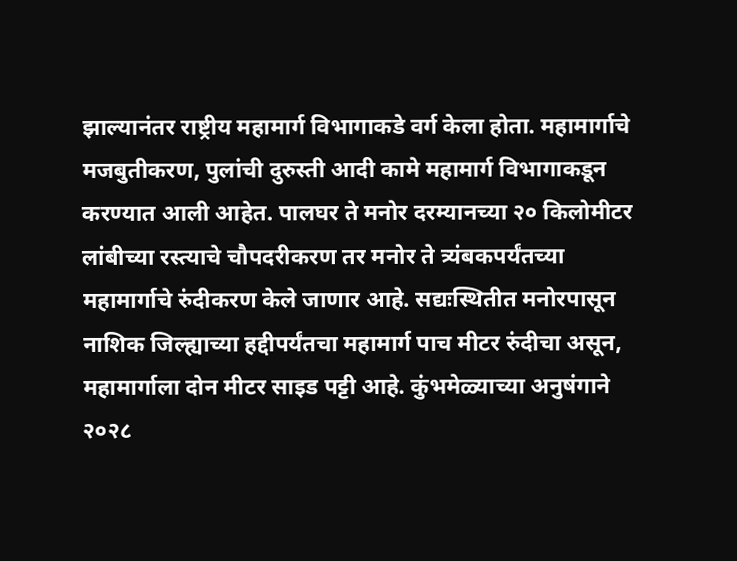झाल्यानंतर राष्ट्रीय महामार्ग विभागाकडे वर्ग केला होता. महामार्गाचे मजबुतीकरण, पुलांची दुरुस्ती आदी कामे महामार्ग विभागाकडून करण्यात आली आहेत. पालघर ते मनोर दरम्यानच्या २० किलोमीटर लांबीच्या रस्त्याचे चौपदरीकरण तर मनोर ते त्र्यंबकपर्यंतच्या महामार्गाचे रुंदीकरण केले जाणार आहे. सद्यःस्थितीत मनोरपासून नाशिक जिल्ह्याच्या हद्दीपर्यंतचा महामार्ग पाच मीटर रुंदीचा असून, महामार्गाला दोन मीटर साइड पट्टी आहे. कुंभमेळ्याच्या अनुषंगाने २०२८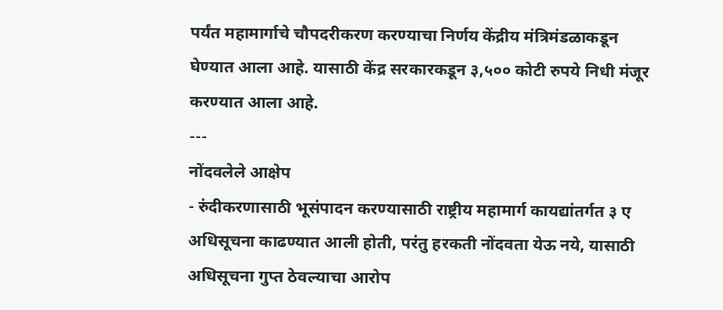पर्यंत महामार्गाचे चौपदरीकरण करण्याचा निर्णय केंद्रीय मंत्रिमंडळाकडून घेण्यात आला आहे. यासाठी केंद्र सरकारकडून ३,५०० कोटी रुपये निधी मंजूर करण्यात आला आहे.
---
नोंदवलेले आक्षेप
- रुंदीकरणासाठी भूसंपादन करण्यासाठी राष्ट्रीय महामार्ग कायद्यांतर्गत ३ ए अधिसूचना काढण्यात आली होती, परंतु हरकती नोंदवता येऊ नये, यासाठी अधिसूचना गुप्त ठेवल्याचा आरोप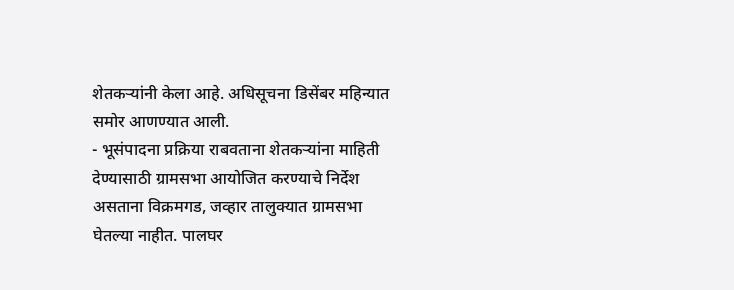शेतकऱ्यांनी केला आहे. अधिसूचना डिसेंबर महिन्यात समोर आणण्यात आली.
- भूसंपादना प्रक्रिया राबवताना शेतकऱ्यांना माहिती देण्यासाठी ग्रामसभा आयोजित करण्याचे निर्देश असताना विक्रमगड, जव्हार तालुक्यात ग्रामसभा घेतल्या नाहीत. पालघर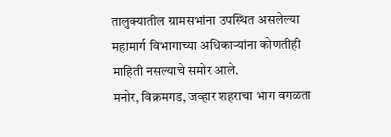तालुक्यातील ग्रामसभांना उपस्थित असलेल्या महामार्ग विभागाच्या अधिकाऱ्यांना कोणतीही माहिती नसल्याचे समोर आले.
मनोर, विक्रमगड, जव्हार शहराचा भाग वगळता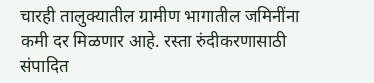चारही तालुक्यातील ग्रामीण भागातील जमिनींना कमी दर मिळणार आहे. रस्ता रुंदीकरणासाठी संपादित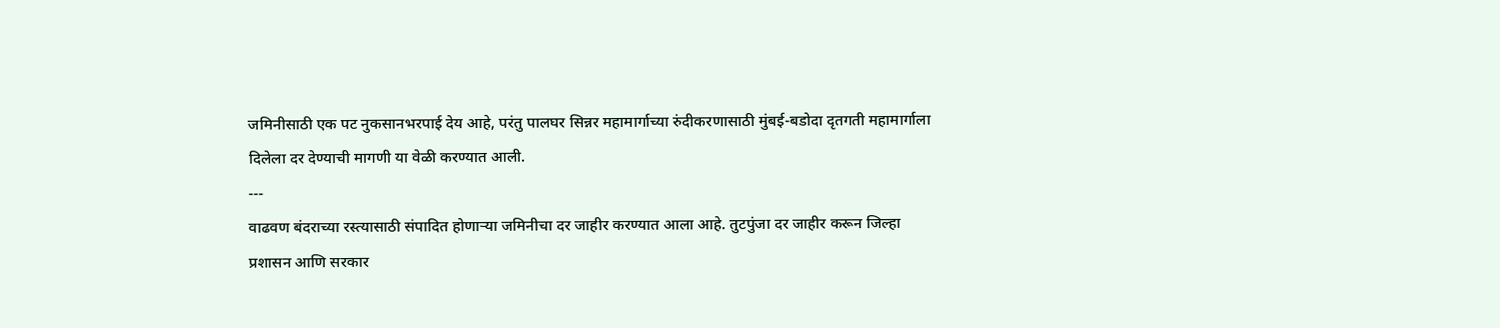जमिनीसाठी एक पट नुकसानभरपाई देय आहे, परंतु पालघर सिन्नर महामार्गाच्या रुंदीकरणासाठी मुंबई-बडोदा दृतगती महामार्गाला दिलेला दर देण्याची मागणी या वेळी करण्यात आली.
---
वाढवण बंदराच्या रस्त्यासाठी संपादित होणाऱ्या जमिनीचा दर जाहीर करण्यात आला आहे. तुटपुंजा दर जाहीर करून जिल्हा प्रशासन आणि सरकार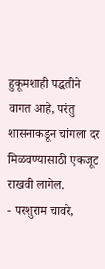हुकूमशाही पद्धतीने वागत आहे, परंतु शासनाकडून चांगला दर मिळवण्यासाठी एकजूट राखवी लागेल.
- परशुराम चावरे,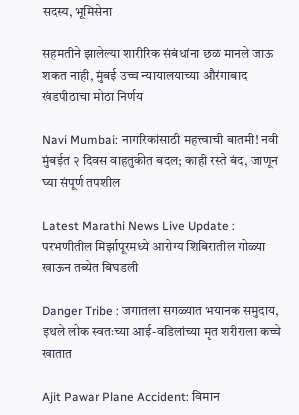सदस्य, भूमिसेना

सहमतीने झालेल्या शारीरिक संबंधांना छळ मानले जाऊ शकत नाही, मुंबई उच्च न्यायालयाच्या औरंगाबाद खंडपीठाचा मोठा निर्णय

Navi Mumbai: नागरिकांसाठी महत्त्वाची बातमी! नवी मुंबईत २ दिवस वाहतुकीत बदल; काही रस्ते बंद, जाणून घ्या संपूर्ण तपशील

Latest Marathi News Live Update : परभणीतील मिर्झापूरमध्ये आरोग्य शिबिरातील गोळ्या खाऊन तब्येत बिघडली

Danger Tribe : जगातला सगळ्यात भयानक समुदाय, इथले लोक स्वतःच्या आई-वडिलांच्या मृत शरीराला कच्चे खातात

Ajit Pawar Plane Accident: विमान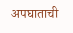अपघाताची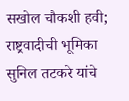सखोल चौकशी हवी; राष्ट्रवादीची भूमिका सुनिल तटकरे यांचे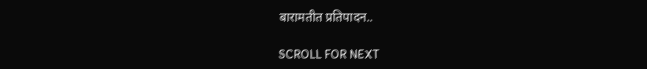बारामतीत प्रतिपादन..

SCROLL FOR NEXT